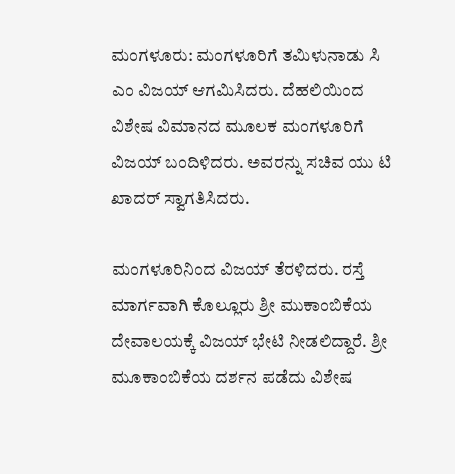ಮಂಗಳೂರು: ಮಂಗಳೂರಿಗೆ ತಮಿಳುನಾಡು ಸಿ ಎಂ ವಿಜಯ್ ಆಗಮಿಸಿದರು. ದೆಹಲಿಯಿಂದ ವಿಶೇಷ ವಿಮಾನದ ಮೂಲಕ ಮಂಗಳೂರಿಗೆ ವಿಜಯ್ ಬಂದಿಳಿದರು. ಅವರನ್ನು ಸಚಿವ ಯು ಟಿ ಖಾದರ್ ಸ್ವಾಗತಿಸಿದರು.

ಮಂಗಳೂರಿನಿಂದ ವಿಜಯ್ ತೆರಳಿದರು. ರಸ್ತೆ ಮಾರ್ಗವಾಗಿ ಕೊಲ್ಲೂರು ಶ್ರೀ ಮುಕಾಂಬಿಕೆಯ ದೇವಾಲಯಕ್ಕೆ ವಿಜಯ್ ಭೇಟಿ ನೀಡಲಿದ್ದಾರೆ. ಶ್ರೀ ಮೂಕಾಂಬಿಕೆಯ ದರ್ಶನ ಪಡೆದು ವಿಶೇಷ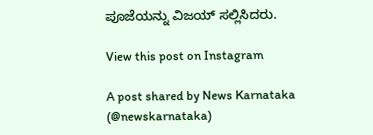ಪೂಜೆಯನ್ನು ‌ವಿಜಯ್ ಸಲ್ಲಿಸಿದರು.

View this post on Instagram

A post shared by News Karnataka (@newskarnataka)